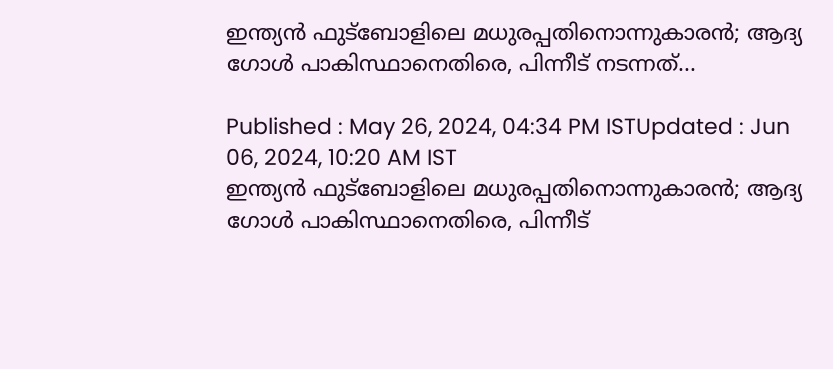ഇന്ത്യന്‍ ഫുട്ബോളിലെ മധുരപ്പതിനൊന്നുകാരന്‍; ആദ്യ ഗോള്‍ പാകിസ്ഥാനെതിരെ, പിന്നീട് നടന്നത്...

Published : May 26, 2024, 04:34 PM ISTUpdated : Jun 06, 2024, 10:20 AM IST
ഇന്ത്യന്‍ ഫുട്ബോളിലെ മധുരപ്പതിനൊന്നുകാരന്‍; ആദ്യ ഗോള്‍ പാകിസ്ഥാനെതിരെ, പിന്നീട്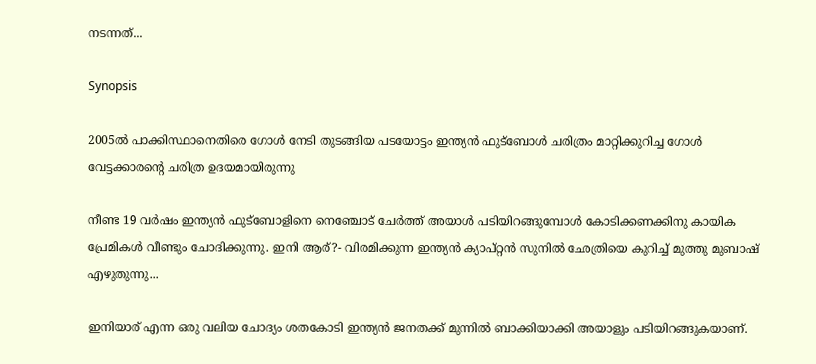നടന്നത്...

Synopsis

2005ൽ പാക്കിസ്ഥാനെതിരെ ഗോൾ നേടി തുടങ്ങിയ പടയോട്ടം ഇന്ത്യൻ ഫുട്ബോൾ ചരിത്രം മാറ്റിക്കുറിച്ച ഗോൾ വേട്ടക്കാരന്‍റെ ചരിത്ര ഉദയമായിരുന്നു

നീണ്ട 19 വർഷം ഇന്ത്യൻ ഫുട്ബോളിനെ നെഞ്ചോട് ചേർത്ത് അയാൾ പടിയിറങ്ങുമ്പോൾ കോടിക്കണക്കിനു കായിക പ്രേമികൾ വീണ്ടും ചോദിക്കുന്നു. ഇനി ആര്?- വിരമിക്കുന്ന ഇന്ത്യന്‍ ക്യാപ്റ്റന്‍ സുനില്‍ ഛേത്രിയെ കുറിച്ച് മുത്തു മുബാഷ് എഴുതുന്നു...

ഇനിയാര് എന്ന ഒരു വലിയ ചോദ്യം ശതകോടി ഇന്ത്യൻ ജനതക്ക് മുന്നിൽ ബാക്കിയാക്കി അയാളും പടിയിറങ്ങുകയാണ്.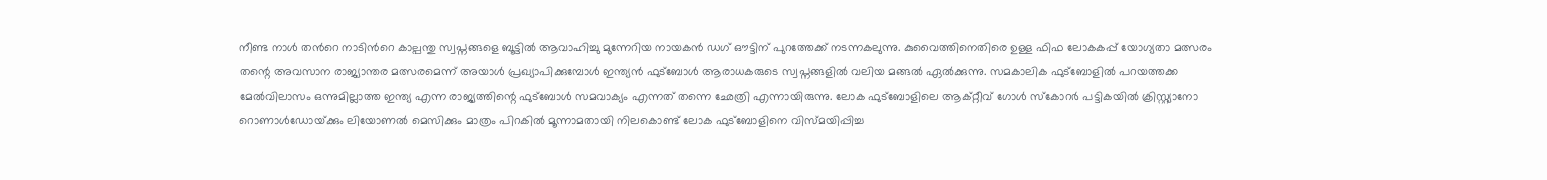നീണ്ട നാൾ തന്‍റെ നാടിന്‍റെ കാല്പന്തു സ്വപ്നങ്ങളെ ബൂട്ടിൽ ആവാഹിച്ചു മുന്നേറിയ നായകൻ ഡഗ് ഔട്ടിന് പുറത്തേക്ക് നടന്നകലുന്നു. കുവൈത്തിനെതിരെ ഉള്ള ഫിഫ ലോകകപ്പ് യോഗ്യതാ മത്സരം തന്റെ അവസാന രാജ്യാന്തര മത്സരമെന്ന് അയാള്‍ പ്രഖ്യാപിക്കുമ്പോൾ ഇന്ത്യൻ ഫുട്ബോൾ ആരാധകരുടെ സ്വപ്നങ്ങളിൽ വലിയ മങ്ങൽ ഏൽക്കുന്നു. സമകാലിക ഫുട്ബോളിൽ പറയത്തക്ക മേൽവിലാസം ഒന്നുമില്ലാത്ത ഇന്ത്യ എന്ന രാജ്യത്തിന്റെ ഫുട്ബോൾ സമവാക്യം എന്നത് തന്നെ ഛേത്രി എന്നായിരുന്നു. ലോക ഫുട്ബോളിലെ ആക്റ്റീവ് ഗോൾ സ്കോറർ പട്ടികയിൽ ക്രിസ്റ്റ്യാനോ റൊണാള്‍ഡോയ്‌ക്കും ലിയോണല്‍ മെസിക്കും മാത്രം പിറകിൽ മൂന്നാമതായി നിലകൊണ്ട് ലോക ഫുട്ബോളിനെ വിസ്മയിപ്പിച്ച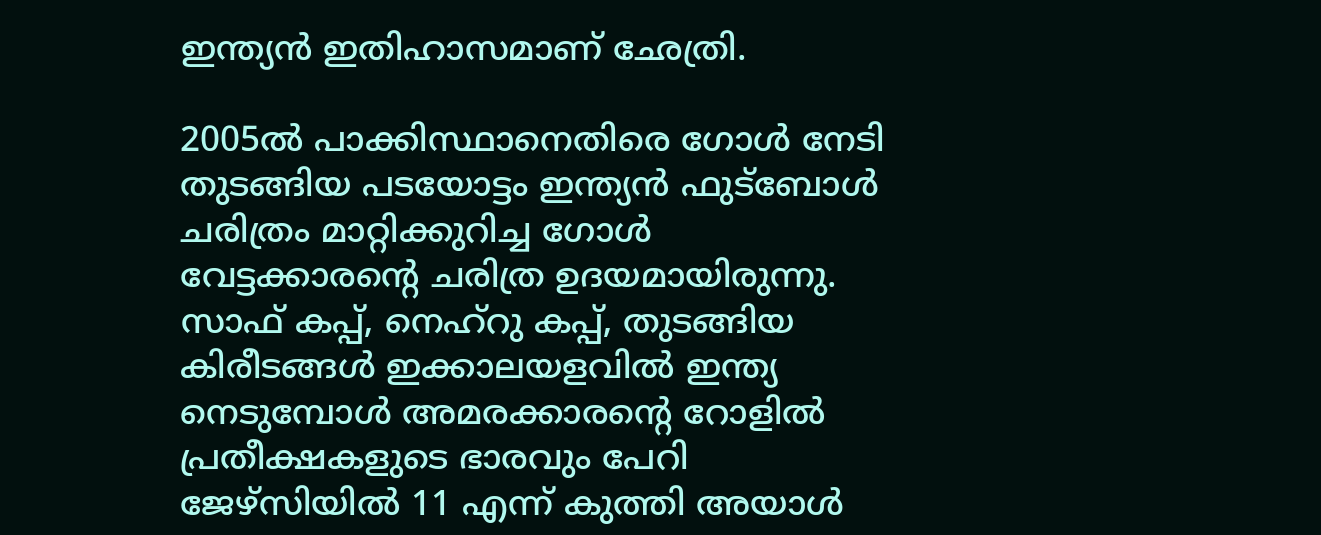ഇന്ത്യൻ ഇതിഹാസമാണ് ഛേത്രി.

2005ൽ പാക്കിസ്ഥാനെതിരെ ഗോൾ നേടി തുടങ്ങിയ പടയോട്ടം ഇന്ത്യൻ ഫുട്ബോൾ ചരിത്രം മാറ്റിക്കുറിച്ച ഗോൾ വേട്ടക്കാരന്‍റെ ചരിത്ര ഉദയമായിരുന്നു. സാഫ് കപ്പ്‌, നെഹ്‌റു കപ്പ്‌, തുടങ്ങിയ കിരീടങ്ങൾ ഇക്കാലയളവിൽ ഇന്ത്യ നെടുമ്പോൾ അമരക്കാരന്റെ റോളിൽ പ്രതീക്ഷകളുടെ ഭാരവും പേറി ജേഴ്സിയിൽ 11 എന്ന് കുത്തി അയാൾ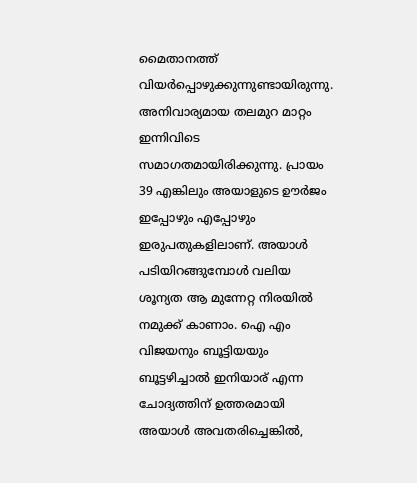മൈതാനത്ത് വിയർപ്പൊഴുക്കുന്നുണ്ടായിരുന്നു. അനിവാര്യമായ തലമുറ മാറ്റം ഇന്നിവിടെ സമാഗതമായിരിക്കുന്നു. പ്രായം 39 എങ്കിലും അയാളുടെ ഊർജം ഇപ്പോഴും എപ്പോഴും ഇരുപതുകളിലാണ്. അയാള്‍ പടിയിറങ്ങുമ്പോൾ വലിയ ശൂന്യത ആ മുന്നേറ്റ നിരയിൽ നമുക്ക് കാണാം. ഐ എം വിജയനും ബൂട്ടിയയും ബൂട്ടഴിച്ചാൽ ഇനിയാര് എന്ന ചോദ്യത്തിന് ഉത്തരമായി അയാള്‍ അവതരിച്ചെങ്കിൽ,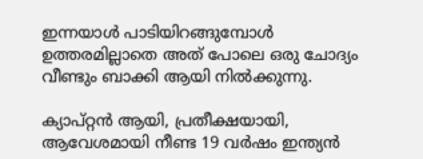ഇന്നയാൾ പാടിയിറങ്ങുമ്പോൾ ഉത്തരമില്ലാതെ അത് പോലെ ഒരു ചോദ്യം വീണ്ടും ബാക്കി ആയി നിൽക്കുന്നു.

ക്യാപ്റ്റൻ ആയി, പ്രതീക്ഷയായി, ആവേശമായി നീണ്ട 19 വർഷം ഇന്ത്യൻ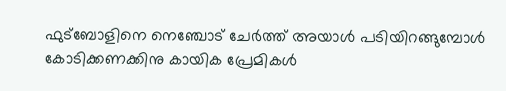ഫുട്ബോളിനെ നെഞ്ചോട് ചേർത്ത് അയാൾ പടിയിറങ്ങുമ്പോൾ കോടിക്കണക്കിനു കായിക പ്രേമികൾ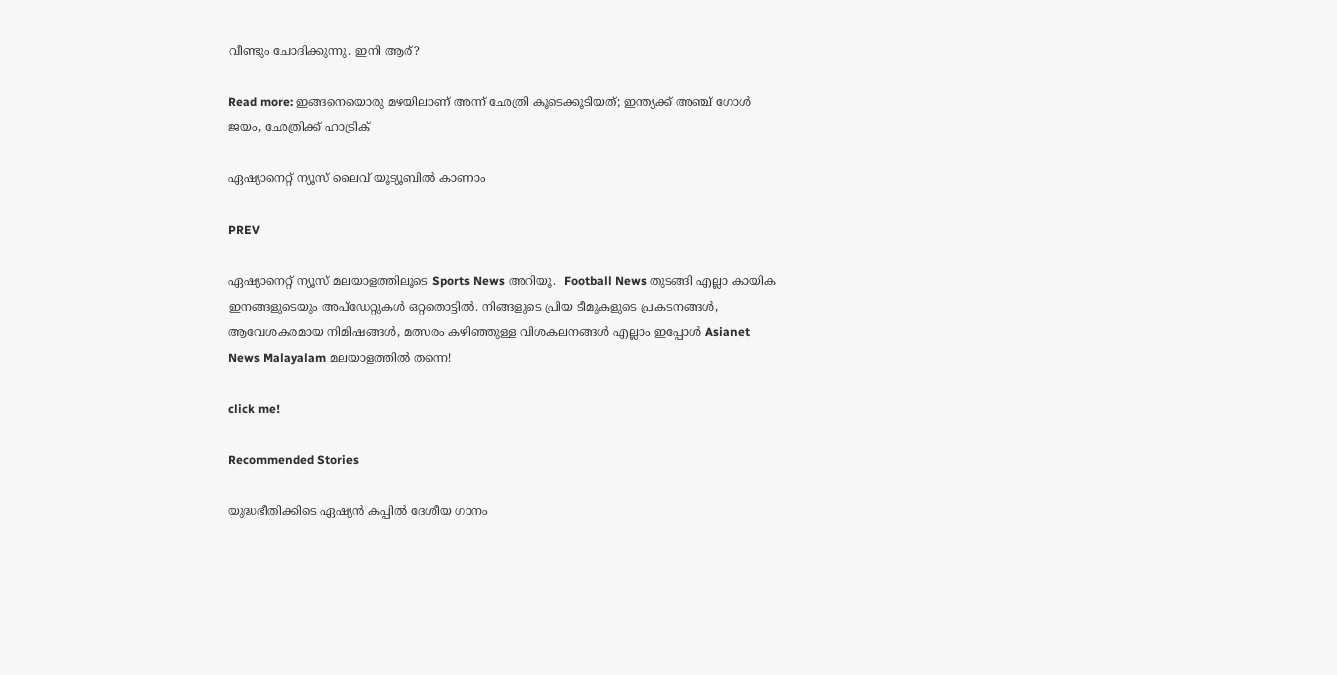വീണ്ടും ചോദിക്കുന്നു. ഇനി ആര്?

Read more: ഇങ്ങനെയൊരു മഴയിലാണ് അന്ന് ഛേത്രി കൂടെക്കൂടിയത്; ഇന്ത്യക്ക് അഞ്ച് ഗോള്‍ ജയം, ഛേത്രിക്ക് ഹാട്രിക്

ഏഷ്യാനെറ്റ് ന്യൂസ് ലൈവ് യൂട്യൂബിൽ കാണാം

PREV

ഏഷ്യാനെറ്റ് ന്യൂസ് മലയാളത്തിലൂടെ Sports News അറിയൂ.  Football News തുടങ്ങി എല്ലാ കായിക ഇനങ്ങളുടെയും അപ്‌ഡേറ്റുകൾ ഒറ്റതൊട്ടിൽ. നിങ്ങളുടെ പ്രിയ ടീമുകളുടെ പ്രകടനങ്ങൾ, ആവേശകരമായ നിമിഷങ്ങൾ, മത്സരം കഴിഞ്ഞുള്ള വിശകലനങ്ങൾ എല്ലാം ഇപ്പോൾ Asianet News Malayalam മലയാളത്തിൽ തന്നെ!

click me!

Recommended Stories

യുദ്ധഭീതിക്കിടെ ഏഷ്യൻ കപ്പില്‍ ദേശീയ ഗാനം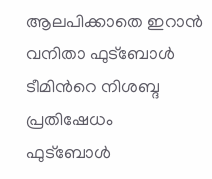ആലപിക്കാതെ ഇറാൻ വനിതാ ഫുട്ബോൾ ടീമിന്‍റെ നിശബ്ദ പ്രതിഷേധം
ഫുട്ബോള്‍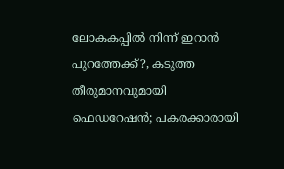ലോകകപ്പിൽ നിന്ന് ഇറാൻ പുറത്തേക്ക്?, കടുത്ത തീരുമാനവുമായി ഫെഡറേഷൻ; പകരക്കാരായി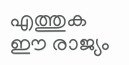എത്തുക ഈ രാജ്യം